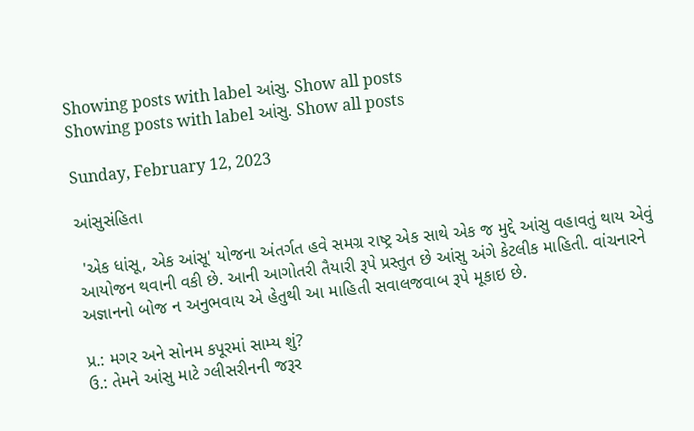Showing posts with label આંસુ. Show all posts
Showing posts with label આંસુ. Show all posts

Sunday, February 12, 2023

આંસુસંહિતા

 'એક ધાંસૂ, એક આંસૂ' યોજના અંતર્ગત હવે સમગ્ર રાષ્ટ્ર એક સાથે એક જ મુદ્દે આંસુ વહાવતું થાય એવું આયોજન થવાની વકી છે. આની આગોતરી તૈયારી રૂપે પ્રસ્તુત છે આંસુ અંગે કેટલીક માહિતી. વાંચનારને અજ્ઞાનનો બોજ ન અનુભવાય એ હેતુથી આ માહિતી સવાલજવાબ રૂપે મૂકાઇ છે.

પ્ર.: મગર અને સોનમ કપૂરમાં સામ્ય શું?
ઉ.: તેમને આંસુ માટે ગ્લીસરીનની જરૂર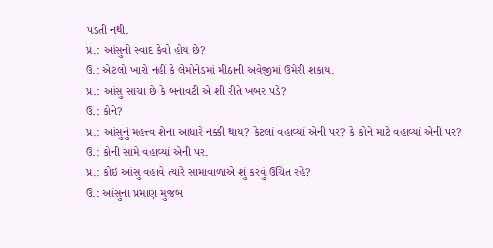પડતી નથી.
પ્ર.: આંસુનો સ્વાદ કેવો હોય છે?
ઉ.: એટલો ખારો નહીં કે લેમોનેડમાં મીઠાની અવેજીમાં ઉમેરી શકાય.
પ્ર.: આંસુ સાચા છે કે બનાવટી એ શી રીતે ખબર પડે?
ઉ.: કોને?
પ્ર.: આંસુનું મહત્ત્વ શેના આધારે નક્કી થાય? કેટલાં વહાવ્યાં એની પર? કે કોને માટે વહાવ્યાં એની પર?
ઉ.: કોની સામે વહાવ્યાં એની પર.
પ્ર.: કોઇ આંસુ વહાવે ત્યારે સામાવાળાએ શું કરવું ઉચિત રહે?
ઉ.: આંસુના પ્રમાણ મુજબ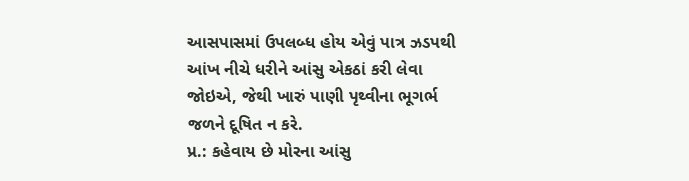આસપાસમાં ઉપલબ્ધ હોય એવું પાત્ર ઝડપથી આંખ નીચે ધરીને આંસુ એકઠાં કરી લેવા જોઇએ, જેથી ખારું પાણી પૃથ્વીના ભૂગર્ભ જળને દૂષિત ન કરે.
પ્ર.: કહેવાય છે મોરના આંસુ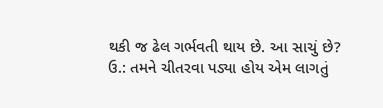થકી જ ઢેલ ગર્ભવતી થાય છે. આ સાચું છે?
ઉ.: તમને ચીતરવા પડ્યા હોય એમ લાગતું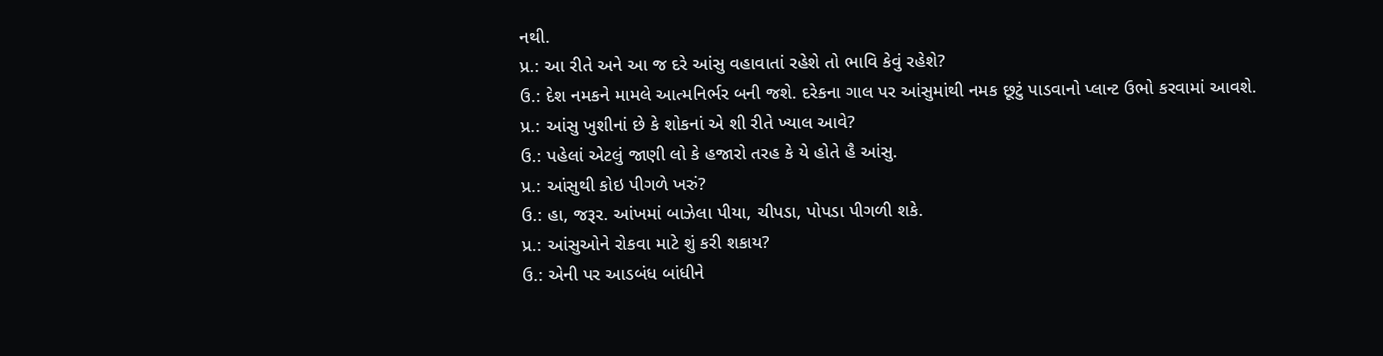નથી.
પ્ર.: આ રીતે અને આ જ દરે આંસુ વહાવાતાં રહેશે તો ભાવિ કેવું રહેશે?
ઉ.: દેશ નમકને મામલે આત્મનિર્ભર બની જશે. દરેકના ગાલ પર આંસુમાંથી નમક છૂટું પાડવાનો પ્લાન્ટ ઉભો કરવામાં આવશે.
પ્ર.: આંસુ ખુશીનાં છે કે શોકનાં એ શી રીતે ખ્યાલ આવે?
ઉ.: પહેલાં એટલું જાણી લો કે હજારો તરહ કે યે હોતે હૈ આંસુ.
પ્ર.: આંસુથી કોઇ પીગળે ખરું?
ઉ.: હા, જરૂર. આંખમાં બાઝેલા પીયા, ચીપડા, પોપડા પીગળી શકે.
પ્ર.: આંસુઓને રોકવા માટે શું કરી શકાય?
ઉ.: એની પર આડબંધ બાંધીને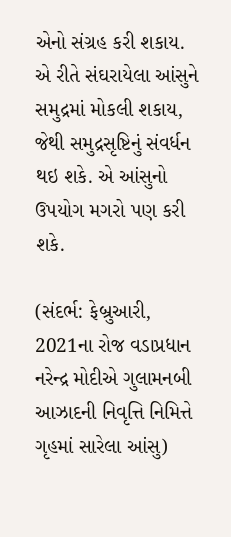એનો સંગ્રહ કરી શકાય. એ રીતે સંઘરાયેલા આંસુને સમુદ્રમાં મોકલી શકાય, જેથી સમુદ્રસૃષ્ટિનું સંવર્ધન થઇ શકે. એ આંસુનો ઉપયોગ મગરો પણ કરી શકે.

(સંદર્ભ: ફેબ્રુઆરી, 2021ના રોજ વડાપ્રધાન નરેન્‍દ્ર મોદીએ ગુલામનબી આઝાદની નિવૃત્તિ નિમિત્તે ગૃહમાં સારેલા આંસુ)